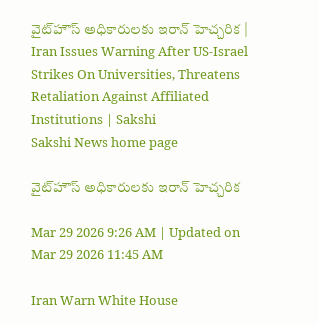వైట్‌హౌస్‌ అధికారులకు ఇరాన్‌ హెచ్చరిక | Iran Issues Warning After US-Israel Strikes On Universities, Threatens Retaliation Against Affiliated Institutions | Sakshi
Sakshi News home page

వైట్‌హౌస్‌ అధికారులకు ఇరాన్‌ హెచ్చరిక

Mar 29 2026 9:26 AM | Updated on Mar 29 2026 11:45 AM

Iran Warn White House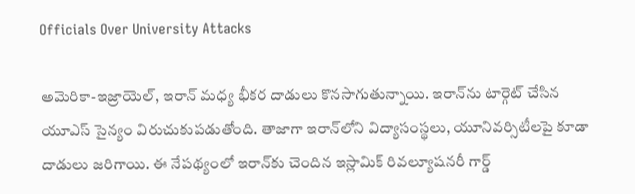Officials Over University Attacks

అమెరికా-ఇజ్రాయెల్‌, ఇరాన్‌ మధ్య భీకర దాడులు కొనసాగుతున్నాయి. ఇరాన్‌ను టార్గెట్‌ చేసిన యూఎస్‌ సైన్యం విరుచుకుపడుతోంది. తాజాగా ఇరాన్‌లోని విద్యాసంస్థలు, యూనివర్సిటీలపై కూడా దాడులు జరిగాయి. ఈ నేపథ్యంలో ఇరాన్‌కు చెందిన ఇస్లామిక్ రివల్యూషనరీ గార్డ్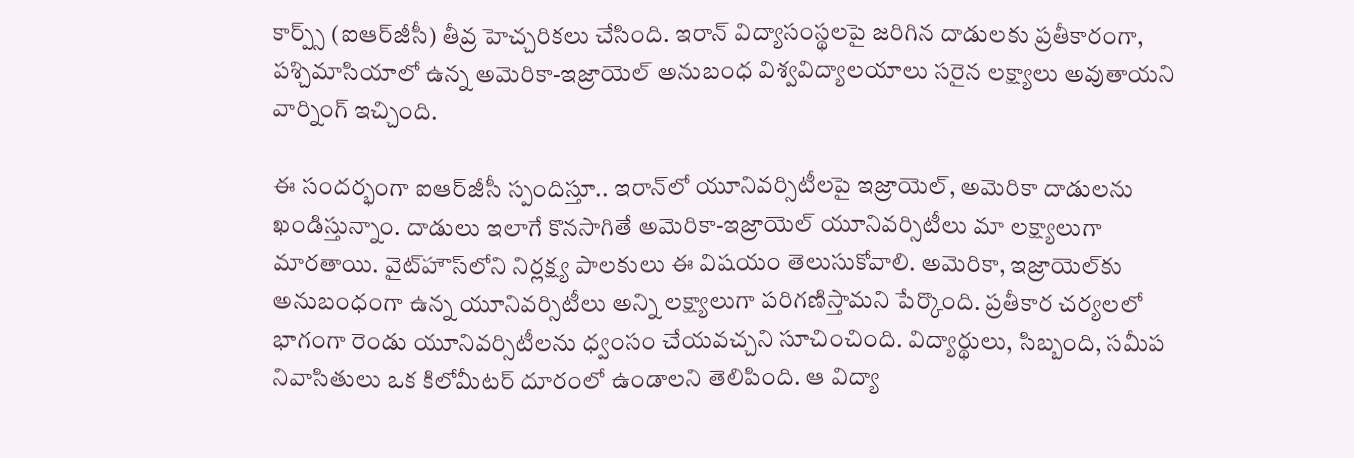కార్ప్స్ (ఐఆర్‌జీసీ) తీవ్ర హెచ్చరికలు చేసింది. ఇరాన్ విద్యాసంస్థలపై జరిగిన దాడులకు ప్రతీకారంగా, పశ్చిమాసియాలో ఉన్న అమెరికా-ఇజ్రాయెల్ అనుబంధ విశ్వవిద్యాలయాలు సరైన లక్ష్యాలు అవుతాయని వార్నింగ్‌ ఇచ్చింది.

ఈ సందర్భంగా ఐఆర్‌జీసీ స్పందిస్తూ.. ఇరాన్‌లో యూనివర్సిటీలపై ఇజ్రాయెల్‌, అమెరికా దాడులను ఖండిస్తున్నాం. దాడులు ఇలాగే కొనసాగితే అమెరికా-ఇజ్రాయెల్ యూనివర్సిటీలు మా లక్ష్యాలుగా మారతాయి. వైట్‌హౌస్‌లోని నిర్లక్ష్య పాలకులు ఈ విషయం తెలుసుకోవాలి. అమెరికా, ఇజ్రాయెల్‌కు అనుబంధంగా ఉన్న యూనివర్సిటీలు అన్ని లక్ష్యాలుగా పరిగణిస్తామని పేర్కొంది. ప్రతీకార చర్యలలో భాగంగా రెండు యూనివర్సిటీలను ధ్వంసం చేయవచ్చని సూచించింది. విద్యార్థులు, సిబ్బంది, సమీప నివాసితులు ఒక కిలోమీటర్ దూరంలో ఉండాలని తెలిపింది. ఆ విద్యా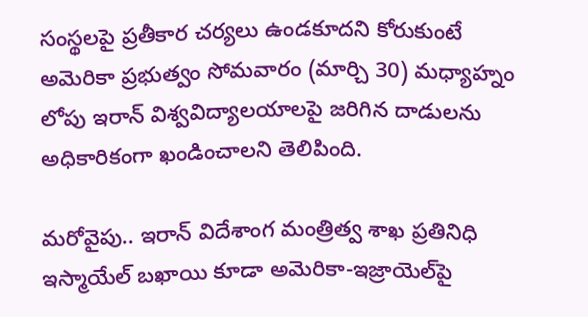సంస్థలపై ప్రతీకార చర్యలు ఉండకూదని కోరుకుంటే అమెరికా ప్రభుత్వం సోమవారం (మార్చి 30) మధ్యాహ్నం లోపు ఇరాన్ విశ్వవిద్యాలయాలపై జరిగిన దాడులను అధికారికంగా ఖండించాలని తెలిపింది.

మరోవైపు.. ఇరాన్ విదేశాంగ మంత్రిత్వ శాఖ ప్రతినిధి ఇస్మాయేల్ బఖాయి కూడా అమెరికా-ఇజ్రాయెల్‌పై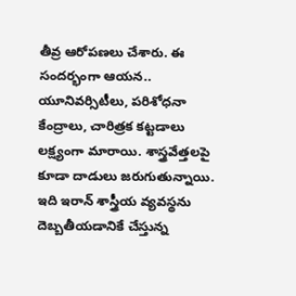తీవ్ర ఆరోపణలు చేశారు. ఈ సందర్భంగా ఆయన.. యూనివర్సిటీలు, పరిశోధనా కేంద్రాలు, చారిత్రక కట్టడాలు లక్ష్యంగా మారాయి. శాస్త్రవేత్తలపై కూడా దాడులు జరుగుతున్నాయి. ఇది ఇరాన్ శాస్త్రీయ వ్యవస్థను దెబ్బతీయడానికే చేస్తున్న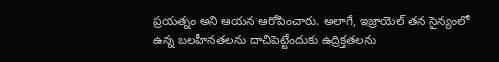ప్రయత్నం అని ఆయన ఆరోపించారు. అలాగే, ఇజ్రాయెల్ తన సైన్యంలో ఉన్న బలహీనతలను దాచిపెట్టేందుకు ఉద్రిక్తతలను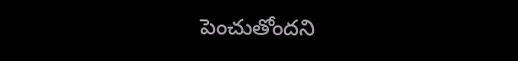పెంచుతోందని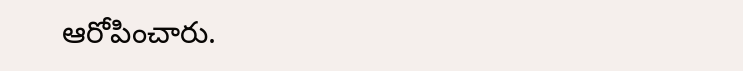ఆరోపించారు.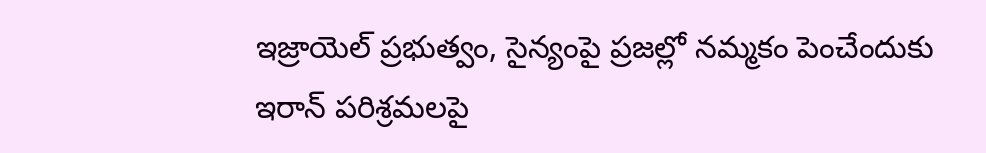ఇజ్రాయెల్ ప్రభుత్వం, సైన్యంపై ప్రజల్లో నమ్మకం పెంచేందుకు ఇరాన్ పరిశ్రమలపై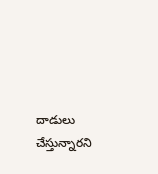దాడులు చేస్తున్నారని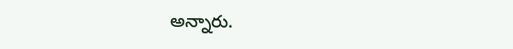అన్నారు.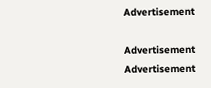Advertisement

Advertisement
Advertisement